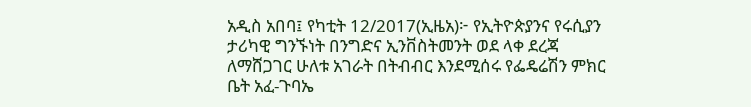አዲስ አበባ፤ የካቲት 12/2017(ኢዜአ)፦ የኢትዮጵያንና የሩሲያን ታሪካዊ ግንኙነት በንግድና ኢንቨስትመንት ወደ ላቀ ደረጃ ለማሸጋገር ሁለቱ አገራት በትብብር እንደሚሰሩ የፌዴሬሽን ምክር ቤት አፈ-ጉባኤ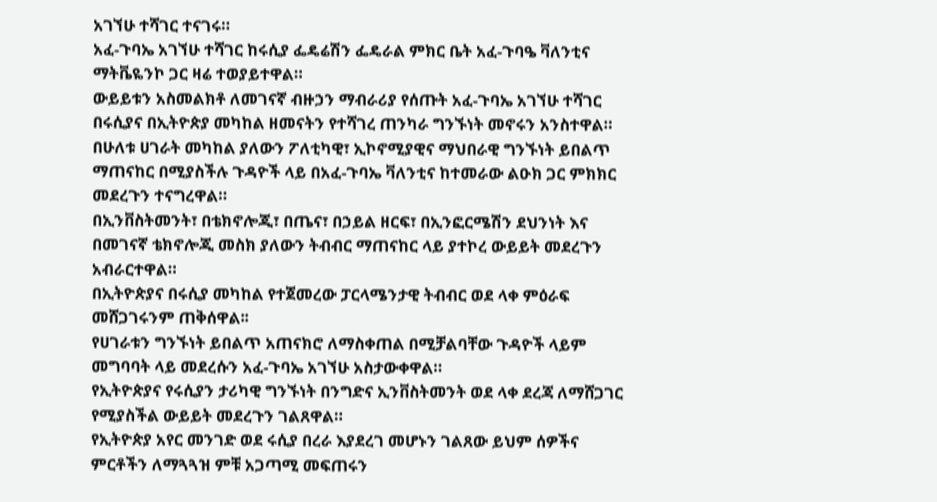አገኘሁ ተሻገር ተናገሩ።
አፈ-ጉባኤ አገኘሁ ተሻገር ከሩሲያ ፌዴሬሽን ፌዴራል ምክር ቤት አፈ-ጉባዔ ቫለንቲና ማትቬዬንኮ ጋር ዛሬ ተወያይተዋል።
ውይይቱን አስመልክቶ ለመገናኛ ብዙኃን ማብራሪያ የሰጡት አፈ-ጉባኤ አገኘሁ ተሻገር በሩሲያና በኢትዮጵያ መካከል ዘመናትን የተሻገረ ጠንካራ ግንኙነት መኖሩን አንስተዋል።
በሁለቱ ሀገራት መካከል ያለውን ፖለቲካዊ፣ ኢኮኖሚያዊና ማህበራዊ ግንኙነት ይበልጥ ማጠናከር በሚያስችሉ ጉዳዮች ላይ በአፈ-ጉባኤ ቫለንቲና ከተመራው ልዑክ ጋር ምክክር መደረጉን ተናግረዋል።
በኢንቨስትመንት፣ በቴክኖሎጂ፣ በጤና፣ በኃይል ዘርፍ፣ በኢንፎርሜሽን ደህንነት እና በመገናኛ ቴክኖሎጂ መስክ ያለውን ትብብር ማጠናከር ላይ ያተኮረ ውይይት መደረጉን አብራርተዋል።
በኢትዮጵያና በሩሲያ መካከል የተጀመረው ፓርላሜንታዊ ትብብር ወደ ላቀ ምዕራፍ መሸጋገሩንም ጠቅሰዋል፡፡
የሀገራቱን ግንኙነት ይበልጥ አጠናክሮ ለማስቀጠል በሚቻልባቸው ጉዳዮች ላይም መግባባት ላይ መደረሱን አፈ-ጉባኤ አገኘሁ አስታውቀዋል።
የኢትዮጵያና የሩሲያን ታሪካዊ ግንኙነት በንግድና ኢንቨስትመንት ወደ ላቀ ደረጃ ለማሸጋገር የሚያስችል ውይይት መደረጉን ገልጸዋል።
የኢትዮጵያ አየር መንገድ ወደ ሩሲያ በረራ እያደረገ መሆኑን ገልጸው ይህም ሰዎችና ምርቶችን ለማጓጓዝ ምቹ አጋጣሚ መፍጠሩን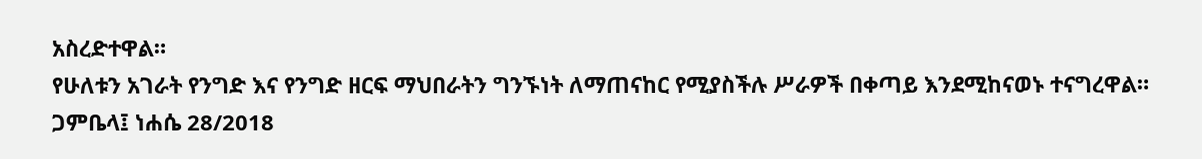አስረድተዋል።
የሁለቱን አገራት የንግድ እና የንግድ ዘርፍ ማህበራትን ግንኙነት ለማጠናከር የሚያስችሉ ሥራዎች በቀጣይ እንደሚከናወኑ ተናግረዋል።
ጋምቤላ፤ ነሐሴ 28/2018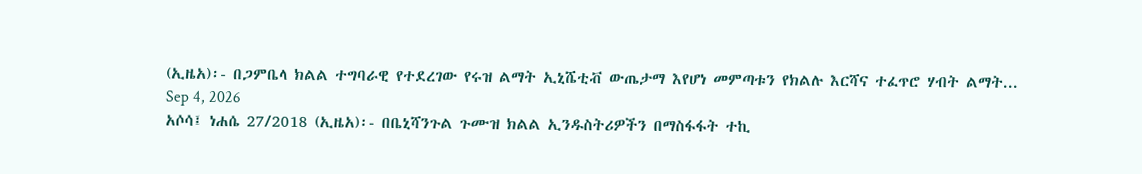(ኢዜአ)፡- በጋምቤላ ክልል ተግባራዊ የተደረገው የሩዝ ልማት ኢኒሼቲቭ ውጤታማ እየሆነ መምጣቱን የክልሉ እርሻና ተፈጥሮ ሃብት ልማት...
Sep 4, 2026
አሶሳ፤ ነሐሴ 27/2018 (ኢዜአ)፡- በቤኒሻንጉል ጉሙዝ ክልል ኢንዱስትሪዎችን በማስፋፋት ተኪ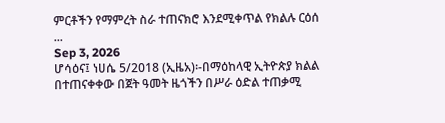ምርቶችን የማምረት ስራ ተጠናክሮ እንደሚቀጥል የክልሉ ርዕሰ ...
Sep 3, 2026
ሆሳዕና፤ ነሀሴ 5/2018 (ኢዜአ)፡-በማዕከላዊ ኢትዮጵያ ክልል በተጠናቀቀው በጀት ዓመት ዜጎችን በሥራ ዕድል ተጠቃሚ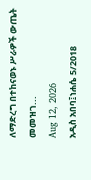ለማድረግ በተከናወኑ ሥራዎች ውጤት መመዝገ...
Aug 12, 2026
አዲስ አበባ፤ነሐሴ 5/2018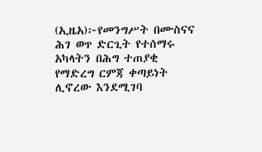(ኢዜአ)፦የመንግሥት በሙስናና ሕገ ወጥ ድርጊት የተሰማሩ አካላትን በሕግ ተጠያቂ የማድረግ ርምጃ ቀጣይነት ሊኖረው እንደሚገባ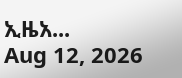ኢዜአ...
Aug 12, 2026